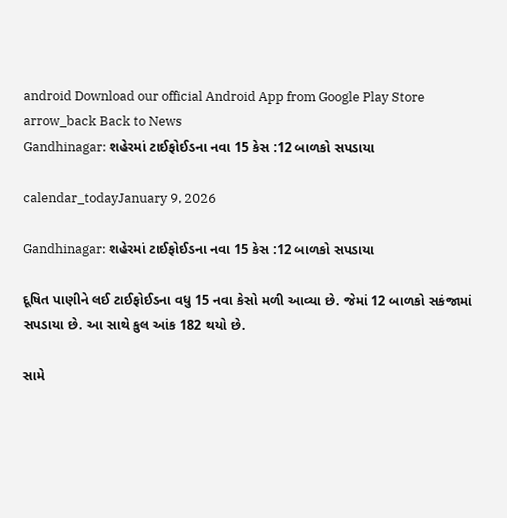android Download our official Android App from Google Play Store
arrow_back Back to News
Gandhinagar: શહેરમાં ટાઈફોઈડના નવા 15 કેસ :12 બાળકો સપડાયા

calendar_todayJanuary 9, 2026

Gandhinagar: શહેરમાં ટાઈફોઈડના નવા 15 કેસ :12 બાળકો સપડાયા

દૂષિત પાણીને લઈ ટાઈફોઈડના વધુ 15 નવા કેસો મળી આવ્યા છે. જેમાં 12 બાળકો સકંજામાં સપડાયા છે. આ સાથે કુલ આંક 182 થયો છે.

સામે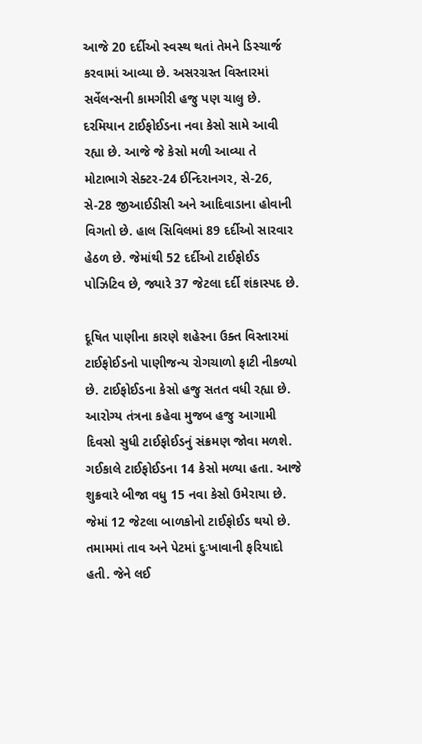આજે 20 દર્દીઓ સ્વસ્થ થતાં તેમને ડિસ્ચાર્જ કરવામાં આવ્યા છે. અસરગ્રસ્ત વિસ્તારમાં સર્વેલન્સની કામગીરી હજુ પણ ચાલુ છે. દરમિયાન ટાઈફોઈડના નવા કેસો સામે આવી રહ્યા છે. આજે જે કેસો મળી આવ્યા તે મોટાભાગે સેક્ટર-24 ઈન્દિરાનગર, સે-26, સે-28 જીઆઈડીસી અને આદિવાડાના હોવાની વિગતો છે. હાલ સિવિલમાં 89 દર્દીઓ સારવાર હેઠળ છે. જેમાંથી 52 દર્દીઓ ટાઈફોઈડ પોઝિટિવ છે, જ્યારે 37 જેટલા દર્દી શંકાસ્પદ છે.

દૂષિત પાણીના કારણે શહેરના ઉક્ત વિસ્તારમાં ટાઈફોઈડનો પાણીજન્ય રોગચાળો ફાટી નીકળ્યો છે. ટાઈફોઈડના કેસો હજુ સતત વધી રહ્યા છે. આરોગ્ય તંત્રના કહેવા મુજબ હજુ આગામી દિવસો સુધી ટાઈફોઈડનું સંક્રમણ જોવા મળશે. ગઈકાલે ટાઈફોઈડના 14 કેસો મળ્યા હતા. આજે શુક્રવારે બીજા વધુ 15 નવા કેસો ઉમેરાયા છે. જેમાં 12 જેટલા બાળકોનો ટાઈફોઈડ થયો છે. તમામમાં તાવ અને પેટમાં દુઃખાવાની ફરિયાદો હતી. જેને લઈ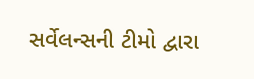સર્વેલન્સની ટીમો દ્વારા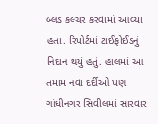બ્લડ કલ્ચર કરવામાં આવ્યા હતા. રિપોર્ટમાં ટાઈફોઈડનું નિદાન થયું હતું. હાલમાં આ તમામ નવા દર્દીઓ પણ ગાંધીનગર સિવીલમાં સારવાર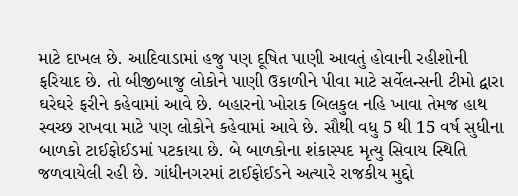માટે દાખલ છે. આદિવાડામાં હજુ પણ દૂષિત પાણી આવતું હોવાની રહીશોની ફરિયાદ છે. તો બીજીબાજુ લોકોને પાણી ઉકાળીને પીવા માટે સર્વેલન્સની ટીમો દ્વારા ઘરેઘરે ફરીને કહેવામાં આવે છે. બહારનો ખોરાક બિલકુલ નહિ ખાવા તેમજ હાથ સ્વચ્છ રાખવા માટે પણ લોકોને કહેવામાં આવે છે. સૌથી વધુ 5 થી 15 વર્ષ સુધીના બાળકો ટાઈફોઈડમાં પટકાયા છે. બે બાળકોના શંકાસ્પદ મૃત્યુ સિવાય સ્થિતિ જળવાયેલી રહી છે. ગાંધીનગરમાં ટાઈફોઈડને અત્યારે રાજકીય મુદ્દો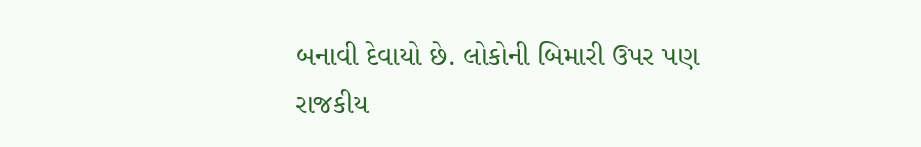બનાવી દેવાયો છે. લોકોની બિમારી ઉપર પણ રાજકીય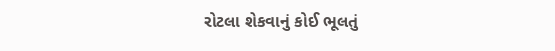રોટલા શેકવાનું કોઈ ભૂલતું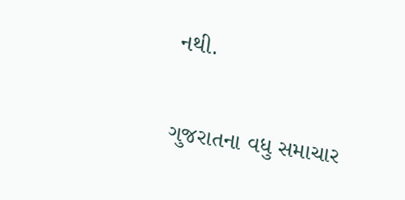નથી.

ગુજરાતના વધુ સમાચાર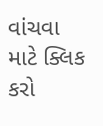વાંચવા માટે ક્લિક કરો